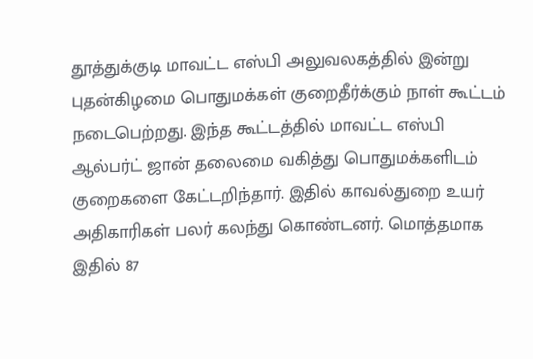தூத்துக்குடி மாவட்ட எஸ்பி அலுவலகத்தில் இன்று புதன்கிழமை பொதுமக்கள் குறைதீர்க்கும் நாள் கூட்டம் நடைபெற்றது. இந்த கூட்டத்தில் மாவட்ட எஸ்பி ஆல்பர்ட் ஜான் தலைமை வகித்து பொதுமக்களிடம் குறைகளை கேட்டறிந்தார். இதில் காவல்துறை உயர் அதிகாரிகள் பலர் கலந்து கொண்டனர். மொத்தமாக இதில் 87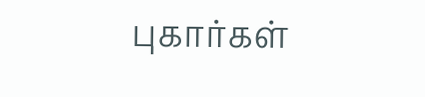புகார்கள்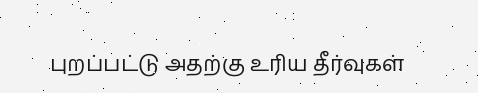புறப்பட்டு அதற்கு உரிய தீர்வுகள்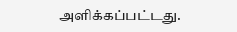அளிக்கப்பட்டது.